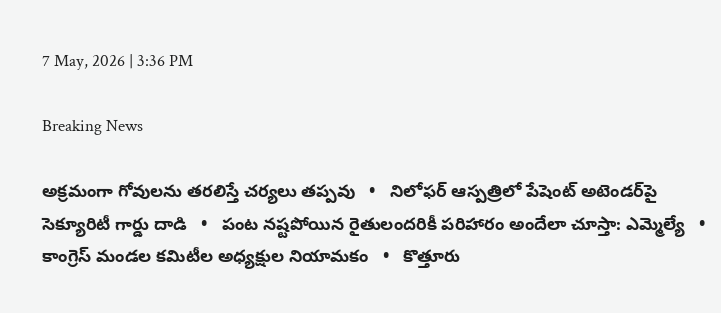7 May, 2026 | 3:36 PM

Breaking News

అక్రమంగా గోవులను తరలిస్తే చర్యలు తప్పవు   •   నిలోఫర్ ఆస్పత్రిలో పేషెంట్ అటెండర్‌పై సెక్యూరిటీ గార్డు దాడి   •   పంట నష్టపోయిన రైతులందరికీ పరిహారం అందేలా చూస్తా: ఎమ్మెల్యే   •   కాంగ్రెస్ మండల కమిటీల అధ్యక్షుల నియామకం   •   కొత్తూరు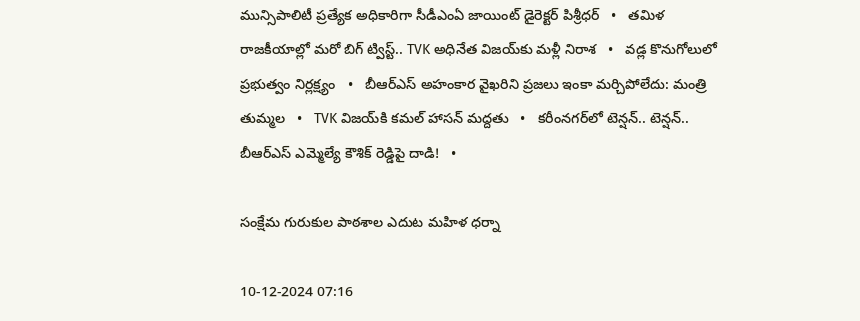మున్సిపాలిటీ ప్రత్యేక అధికారిగా సీడీఎంఏ జాయింట్ డైరెక్టర్ పిశ్రీధర్   •   తమిళ రాజకీయాల్లో మరో బిగ్ ట్విస్ట్.. TVK అధినేత విజయ్‌కు మళ్లీ నిరాశ   •   వడ్ల కొనుగోలులో ప్రభుత్వం నిర్లక్ష్యం   •   బీఆర్ఎస్ అహంకార వైఖరిని ప్రజలు ఇంకా మర్చిపోలేదు: మంత్రి తుమ్మల   •   TVK విజయ్‌కి కమల్ హాసన్ మద్దతు   •   కరీంనగర్‌లో టెన్షన్.. టెన్షన్.. బీఆర్‌ఎస్‌ ఎమ్మెల్యే కౌశిక్‌ రెడ్డిపై దాడి!   •

సంక్షేమ గురుకుల పాఠశాల ఎదుట మహిళ ధర్నా

10-12-2024 07:16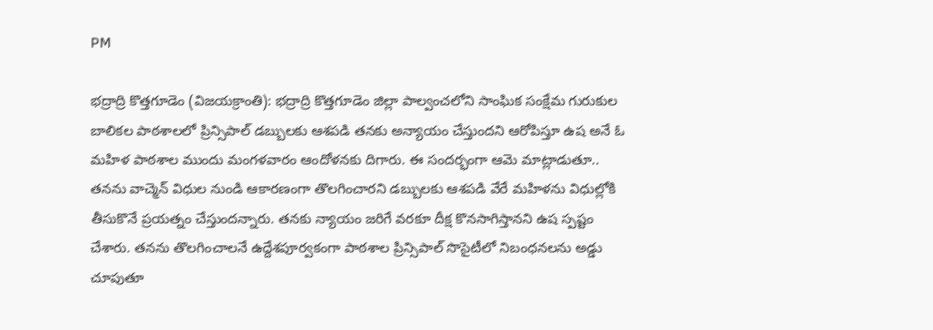PM

భద్రాద్రి కొత్తగూడెం (విజయక్రాంతి): భద్రాద్రి కొత్తగూడెం జిల్లా పాల్వంచలోని సాంఘిక సంక్షేమ గురుకుల బాలికల పాఠశాలలో ప్రిన్సిపాల్ డబ్బులకు ఆశపడి తనకు అన్యాయం చేస్తుందని ఆరోపిస్తూ ఉష అనే ఓ మహిళ పాఠశాల ముందు మంగళవారం ఆందోళనకు దిగారు. ఈ సందర్భంగా ఆమె మాట్లాడుతూ.. తనను వాచ్మెన్ విధుల నుండి ఆకారణంగా తొలగించారని డబ్బులకు ఆశపడి వేరే మహిళను విధుల్లోకి తీసుకొనే ప్రయత్నం చేస్తుందన్నారు. తనకు న్యాయం జరిగే వరకూ దీక్ష కొనసాగిస్తానని ఉష స్పష్టం చేశారు. తనను తొలగించాలనే ఉద్దేశపూర్వకంగా పాఠశాల ప్రిన్సిపాల్ సొసైటీలో నిబంధనలను అడ్డు చూపుతూ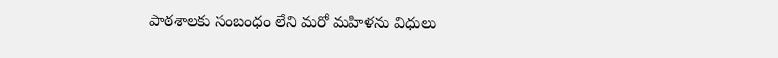పాఠశాలకు సంబంధం లేని మరో మహిళను విధులు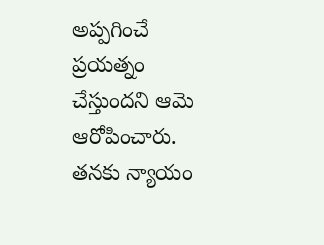అప్పగించే ప్రయత్నం చేస్తుందని ఆమె ఆరోపించారు. తనకు న్యాయం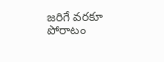జరిగే వరకూ పోరాటం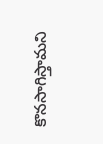కొనసాగిస్తామని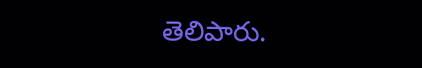తెలిపారు.